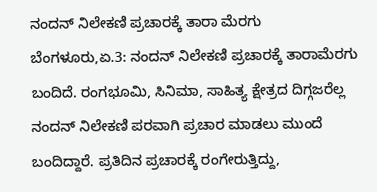ನಂದನ್ ನಿಲೇಕಣಿ ಪ್ರಚಾರಕ್ಕೆ ತಾರಾ ಮೆರಗು
ಬೆಂಗಳೂರು,ಏ.3: ನಂದನ್ ನಿಲೇಕಣಿ ಪ್ರಚಾರಕ್ಕೆ ತಾರಾಮೆರಗು ಬಂದಿದೆ. ರಂಗಭೂಮಿ, ಸಿನಿಮಾ, ಸಾಹಿತ್ಯ ಕ್ಷೇತ್ರದ ದಿಗ್ಗಜರೆಲ್ಲ ನಂದನ್ ನಿಲೇಕಣಿ ಪರವಾಗಿ ಪ್ರಚಾರ ಮಾಡಲು ಮುಂದೆ ಬಂದಿದ್ದಾರೆ. ಪ್ರತಿದಿನ ಪ್ರಚಾರಕ್ಕೆ ರಂಗೇರುತ್ತಿದ್ದು,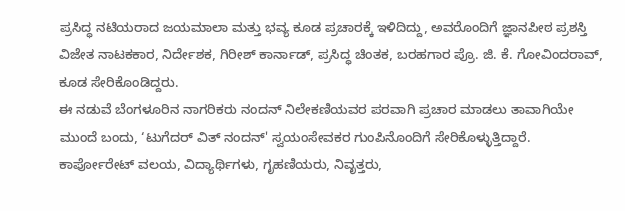ಪ್ರಸಿದ್ಧ ನಟಿಯರಾದ ಜಯಮಾಲಾ ಮತ್ತು ಭವ್ಯ ಕೂಡ ಪ್ರಚಾರಕ್ಕೆ ಇಳಿದಿದ್ದು, ಅವರೊಂದಿಗೆ ಜ್ಞಾನಪೀಠ ಪ್ರಶಸ್ತಿ ವಿಜೇತ ನಾಟಕಕಾರ, ನಿರ್ದೇಶಕ, ಗಿರೀಶ್ ಕಾರ್ನಾಡ್, ಪ್ರಸಿದ್ಧ ಚಿಂತಕ, ಬರಹಗಾರ ಪ್ರೊ. ಜಿ. ಕೆ. ಗೋವಿಂದರಾವ್, ಕೂಡ ಸೇರಿಕೊಂಡಿದ್ದರು.
ಈ ನಡುವೆ ಬೆಂಗಳೂರಿನ ನಾಗರಿಕರು ನಂದನ್ ನಿಲೇಕಣಿಯವರ ಪರವಾಗಿ ಪ್ರಚಾರ ಮಾಡಲು ತಾವಾಗಿಯೇ ಮುಂದೆ ಬಂದು, ‘ಟುಗೆದರ್ ವಿತ್ ನಂದನ್' ಸ್ವಯಂಸೇವಕರ ಗುಂಪಿನೊಂದಿಗೆ ಸೇರಿಕೊಳ್ಳುತ್ತಿದ್ದಾರೆ. ಕಾರ್ಪೋರೇಟ್ ವಲಯ, ವಿದ್ಯಾರ್ಥಿಗಳು, ಗೃಹಣಿಯರು, ನಿವೃತ್ತರು,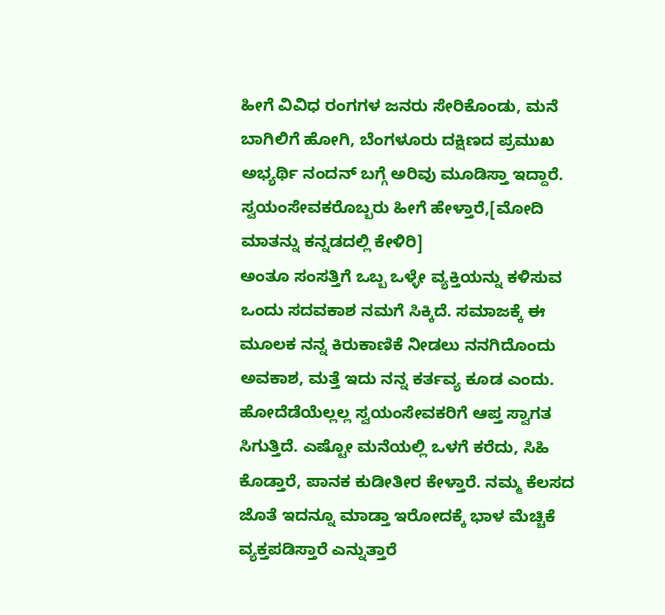ಹೀಗೆ ವಿವಿಧ ರಂಗಗಳ ಜನರು ಸೇರಿಕೊಂಡು, ಮನೆ ಬಾಗಿಲಿಗೆ ಹೋಗಿ, ಬೆಂಗಳೂರು ದಕ್ಷಿಣದ ಪ್ರಮುಖ ಅಭ್ಯರ್ಥಿ ನಂದನ್ ಬಗ್ಗೆ ಅರಿವು ಮೂಡಿಸ್ತಾ ಇದ್ದಾರೆ. ಸ್ವಯಂಸೇವಕರೊಬ್ಬರು ಹೀಗೆ ಹೇಳ್ತಾರೆ,[ಮೋದಿ ಮಾತನ್ನು ಕನ್ನಡದಲ್ಲಿ ಕೇಳಿರಿ]
ಅಂತೂ ಸಂಸತ್ತಿಗೆ ಒಬ್ಬ ಒಳ್ಳೇ ವ್ಯಕ್ತಿಯನ್ನು ಕಳಿಸುವ ಒಂದು ಸದವಕಾಶ ನಮಗೆ ಸಿಕ್ಕಿದೆ. ಸಮಾಜಕ್ಕೆ ಈ ಮೂಲಕ ನನ್ನ ಕಿರುಕಾಣಿಕೆ ನೀಡಲು ನನಗಿದೊಂದು ಅವಕಾಶ, ಮತ್ತೆ ಇದು ನನ್ನ ಕರ್ತವ್ಯ ಕೂಡ ಎಂದು. ಹೋದೆಡೆಯೆಲ್ಲಲ್ಲ ಸ್ವಯಂಸೇವಕರಿಗೆ ಆಪ್ತ ಸ್ವಾಗತ ಸಿಗುತ್ತಿದೆ. ಎಷ್ಟೋ ಮನೆಯಲ್ಲಿ ಒಳಗೆ ಕರೆದು, ಸಿಹಿ ಕೊಡ್ತಾರೆ, ಪಾನಕ ಕುಡೀತೀರ ಕೇಳ್ತಾರೆ. ನಮ್ಮ ಕೆಲಸದ ಜೊತೆ ಇದನ್ನೂ ಮಾಡ್ತಾ ಇರೋದಕ್ಕೆ ಭಾಳ ಮೆಚ್ಚಿಕೆ ವ್ಯಕ್ತಪಡಿಸ್ತಾರೆ ಎನ್ನುತ್ತಾರೆ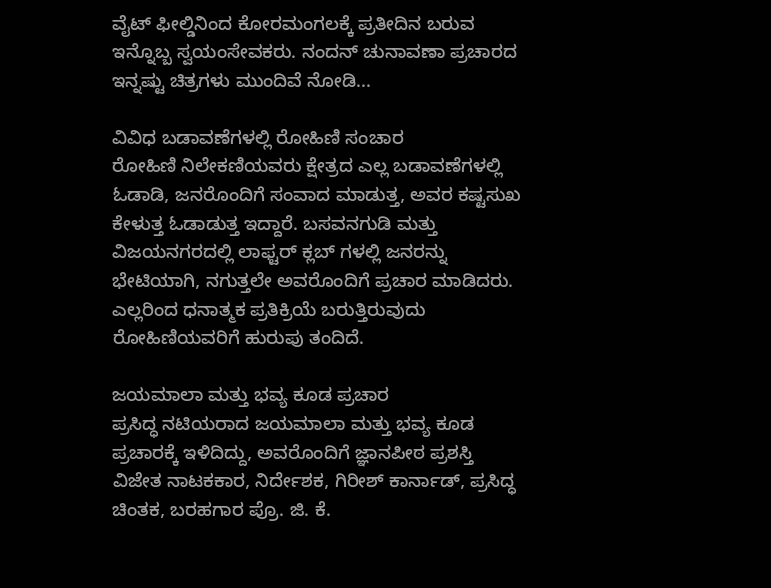ವೈಟ್ ಫೀಲ್ಡಿನಿಂದ ಕೋರಮಂಗಲಕ್ಕೆ ಪ್ರತೀದಿನ ಬರುವ ಇನ್ನೊಬ್ಬ ಸ್ವಯಂಸೇವಕರು. ನಂದನ್ ಚುನಾವಣಾ ಪ್ರಚಾರದ ಇನ್ನಷ್ಟು ಚಿತ್ರಗಳು ಮುಂದಿವೆ ನೋಡಿ...

ವಿವಿಧ ಬಡಾವಣೆಗಳಲ್ಲಿ ರೋಹಿಣಿ ಸಂಚಾರ
ರೋಹಿಣಿ ನಿಲೇಕಣಿಯವರು ಕ್ಷೇತ್ರದ ಎಲ್ಲ ಬಡಾವಣೆಗಳಲ್ಲಿ ಓಡಾಡಿ, ಜನರೊಂದಿಗೆ ಸಂವಾದ ಮಾಡುತ್ತ, ಅವರ ಕಷ್ಟಸುಖ ಕೇಳುತ್ತ ಓಡಾಡುತ್ತ ಇದ್ದಾರೆ. ಬಸವನಗುಡಿ ಮತ್ತು ವಿಜಯನಗರದಲ್ಲಿ ಲಾಫ್ಟರ್ ಕ್ಲಬ್ ಗಳಲ್ಲಿ ಜನರನ್ನು ಭೇಟಿಯಾಗಿ, ನಗುತ್ತಲೇ ಅವರೊಂದಿಗೆ ಪ್ರಚಾರ ಮಾಡಿದರು. ಎಲ್ಲರಿಂದ ಧನಾತ್ಮಕ ಪ್ರತಿಕ್ರಿಯೆ ಬರುತ್ತಿರುವುದು ರೋಹಿಣಿಯವರಿಗೆ ಹುರುಪು ತಂದಿದೆ.

ಜಯಮಾಲಾ ಮತ್ತು ಭವ್ಯ ಕೂಡ ಪ್ರಚಾರ
ಪ್ರಸಿದ್ಧ ನಟಿಯರಾದ ಜಯಮಾಲಾ ಮತ್ತು ಭವ್ಯ ಕೂಡ ಪ್ರಚಾರಕ್ಕೆ ಇಳಿದಿದ್ದು, ಅವರೊಂದಿಗೆ ಜ್ಞಾನಪೀಠ ಪ್ರಶಸ್ತಿ ವಿಜೇತ ನಾಟಕಕಾರ, ನಿರ್ದೇಶಕ, ಗಿರೀಶ್ ಕಾರ್ನಾಡ್, ಪ್ರಸಿದ್ಧ ಚಿಂತಕ, ಬರಹಗಾರ ಪ್ರೊ. ಜಿ. ಕೆ.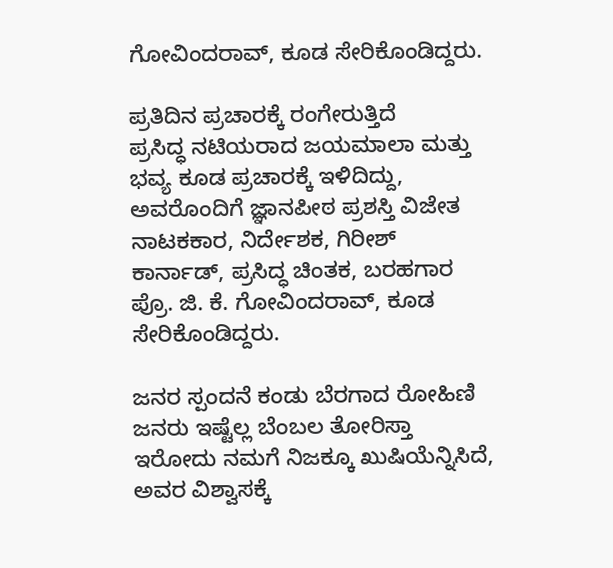ಗೋವಿಂದರಾವ್, ಕೂಡ ಸೇರಿಕೊಂಡಿದ್ದರು.

ಪ್ರತಿದಿನ ಪ್ರಚಾರಕ್ಕೆ ರಂಗೇರುತ್ತಿದೆ
ಪ್ರಸಿದ್ಧ ನಟಿಯರಾದ ಜಯಮಾಲಾ ಮತ್ತು ಭವ್ಯ ಕೂಡ ಪ್ರಚಾರಕ್ಕೆ ಇಳಿದಿದ್ದು, ಅವರೊಂದಿಗೆ ಜ್ಞಾನಪೀಠ ಪ್ರಶಸ್ತಿ ವಿಜೇತ ನಾಟಕಕಾರ, ನಿರ್ದೇಶಕ, ಗಿರೀಶ್ ಕಾರ್ನಾಡ್, ಪ್ರಸಿದ್ಧ ಚಿಂತಕ, ಬರಹಗಾರ ಪ್ರೊ. ಜಿ. ಕೆ. ಗೋವಿಂದರಾವ್, ಕೂಡ ಸೇರಿಕೊಂಡಿದ್ದರು.

ಜನರ ಸ್ಪಂದನೆ ಕಂಡು ಬೆರಗಾದ ರೋಹಿಣಿ
ಜನರು ಇಷ್ಟೆಲ್ಲ ಬೆಂಬಲ ತೋರಿಸ್ತಾ ಇರೋದು ನಮಗೆ ನಿಜಕ್ಕೂ ಖುಷಿಯೆನ್ನಿಸಿದೆ, ಅವರ ವಿಶ್ವಾಸಕ್ಕೆ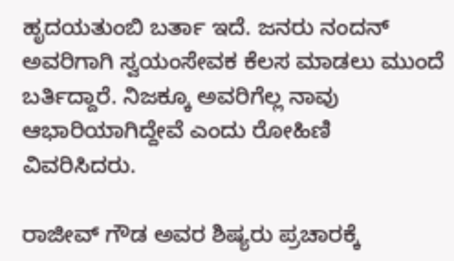ಹೃದಯತುಂಬಿ ಬರ್ತಾ ಇದೆ. ಜನರು ನಂದನ್ ಅವರಿಗಾಗಿ ಸ್ವಯಂಸೇವಕ ಕೆಲಸ ಮಾಡಲು ಮುಂದೆ ಬರ್ತಿದ್ದಾರೆ. ನಿಜಕ್ಕೂ ಅವರಿಗೆಲ್ಲ ನಾವು ಆಭಾರಿಯಾಗಿದ್ದೇವೆ ಎಂದು ರೋಹಿಣಿ ವಿವರಿಸಿದರು.

ರಾಜೀವ್ ಗೌಡ ಅವರ ಶಿಷ್ಯರು ಪ್ರಚಾರಕ್ಕೆ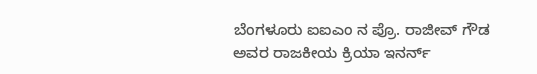ಬೆಂಗಳೂರು ಐಐಎಂ ನ ಪ್ರೊ. ರಾಜೀವ್ ಗೌಡ ಅವರ ರಾಜಕೀಯ ಕ್ರಿಯಾ ಇನರ್ನ್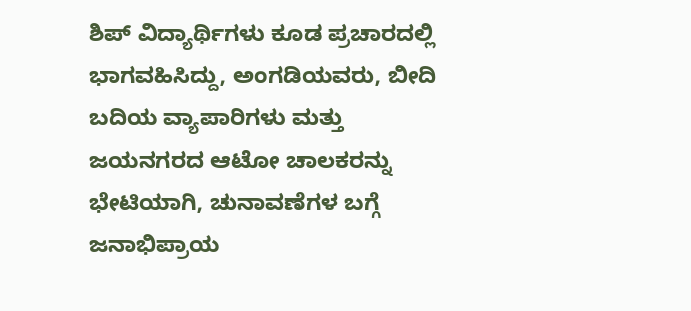ಶಿಪ್ ವಿದ್ಯಾರ್ಥಿಗಳು ಕೂಡ ಪ್ರಚಾರದಲ್ಲಿ ಭಾಗವಹಿಸಿದ್ದು, ಅಂಗಡಿಯವರು, ಬೀದಿ ಬದಿಯ ವ್ಯಾಪಾರಿಗಳು ಮತ್ತು ಜಯನಗರದ ಆಟೋ ಚಾಲಕರನ್ನು ಭೇಟಿಯಾಗಿ, ಚುನಾವಣೆಗಳ ಬಗ್ಗೆ ಜನಾಭಿಪ್ರಾಯ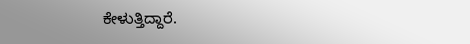ಕೇಳುತ್ತಿದ್ದಾರೆ.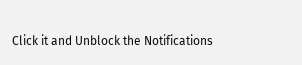Click it and Unblock the Notifications